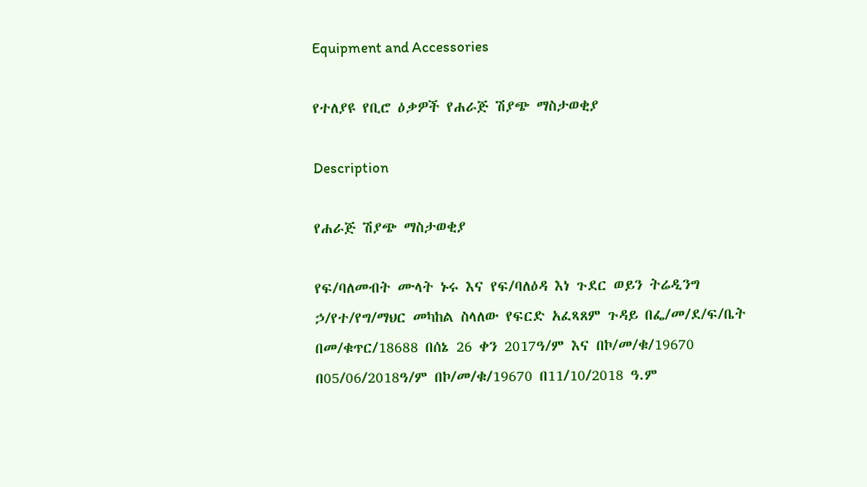Equipment and Accessories

የተለያዩ የቢሮ ዕቃዎች የሐራጅ ሽያጭ ማስታወቂያ

Description

የሐራጅ ሽያጭ ማስታወቂያ

የፍ/ባለመብት ሙላት ኑሩ እና የፍ/ባለዕዳ እነ ጉደር ወይን ትሬዲንግ ኃ/የተ/የግ/ማህር መካከል ስላለው የፍርድ አፈጻጸም ጉዳይ በፌ/መ/ደ/ፍ/ቤት በመ/ቁጥር/18688 በሰኔ 26 ቀን 2017ዓ/ም እና በኮ/መ/ቁ/19670 በ05/06/2018ዓ/ም በኮ/መ/ቁ/19670 በ11/10/2018 ዓ.ም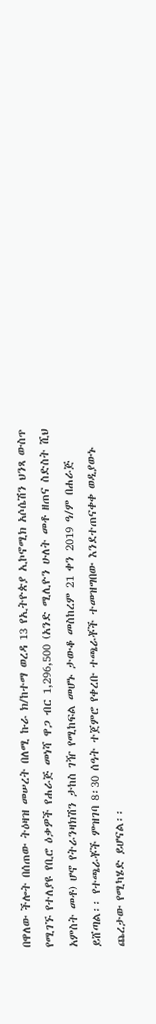በዋለው ችሎት በሰጠው ትዕዛዝ መሠረት በለሚ ኩራ ክ/ከተማ ወረዳ 13 የኢትዮጵያ ኢኮኖሚክ አሶሴሽን ህንጻ ውስጥ የሚገኙ የተለያዩ የቢሮ ዕቃዎች የሐራጅ መነሻ ዋጋ ብር 1,296,500 (አንድ ሚሊዮን ሁለት መቶ ዘጠና ስድስት ሺህ አምስት መቶ) ሆኖ የትራንዛክሽን ታከስ ገዥ የሚከፍል መሆኑ ታውቆ መስከረም 21 ቀን 2019 ዓ/ም በሐራጅ ይሸጣል፡፡ የተጫራቾች ምዝገባ 8፡30 ሰዓት ተጀምሮ የቀረቡ ተጫራቾች ተመዝግበው እንደተጠናቀቀ ወዲያውኑ ጨረታው የሚካሄድ ይሆናል፡፡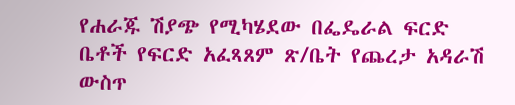የሐራጁ ሽያጭ የሚካሄደው በፌዴራል ፍርድ ቤቶች የፍርድ አፈጻጸም ጽ/ቤት የጨረታ አዳራሽ ውስጥ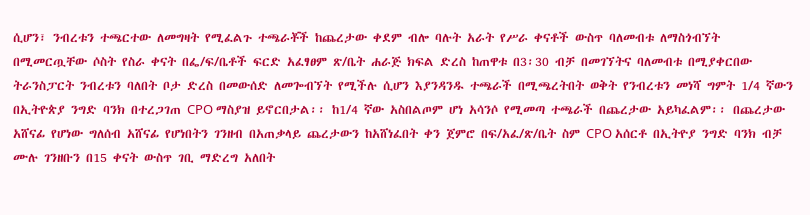ሲሆን፣ ንብረቱን ተጫርተው ለመግዛት የሚፈልጉ ተጫራቾች ከጨረታው ቀደም ብሎ ባሉት አራት የሥራ ቀናቶች ውስጥ ባለመብቱ ለማስጎብኘት በሚመርጧቸው ሶስት የስራ ቀናት በፌ/ፍ/ቤቶች ፍርድ አፈፃፀም ጽ/ቤት ሐራጅ ክፍል ድረስ ከጠዋቱ በ3፡30 ብቻ በመገኘትና ባለመብቱ በሚያቀርበው ትራንስፓርት ንብረቱን ባለበት ቦታ ድረስ በመውሰድ ለመጐብኘት የሚችሉ ሲሆን እያንዳንዱ ተጫራች በሚጫረትበት ወቅት የንብረቱን መነሻ ግምት 1/4 ኛውን በኢትዮጵያ ንግድ ባንክ በተረጋገጠ CPO ማስያዝ ይኖርበታል፡፡ ከ1/4 ኛው አስበልጦም ሆነ አሳንሶ የሚመጣ ተጫራች በጨረታው አይካፈልም፡፡ በጨረታው አሸናፊ የሆነው ግለሰብ አሸናፊ የሆነበትን ገንዘብ በአጠቃላይ ጨረታውን ከአሸነፈበት ቀን ጀምሮ በፍ/አፈ/ጽ/ቤት ስም CPO አሰርቶ በኢትዮያ ንግድ ባንክ ብቻ ሙሉ ገንዘቡን በ15 ቀናት ውስጥ ገቢ ማድረግ አለበት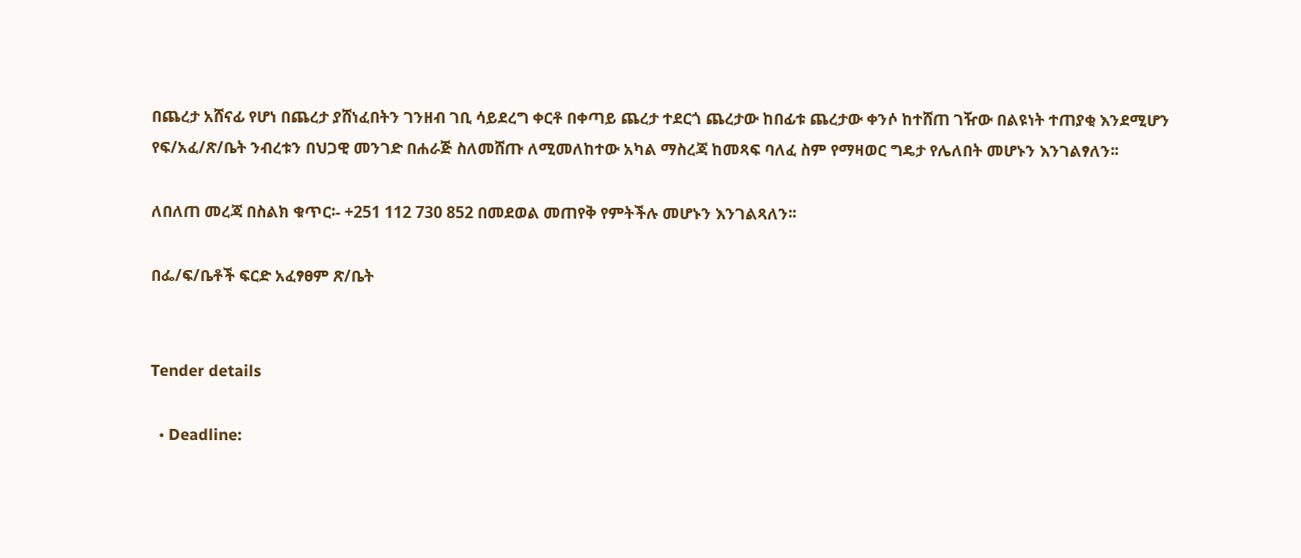በጨረታ አሸናፊ የሆነ በጨረታ ያሸነፈበትን ገንዘብ ገቢ ሳይደረግ ቀርቶ በቀጣይ ጨረታ ተደርጎ ጨረታው ከበፊቱ ጨረታው ቀንሶ ከተሸጠ ገዥው በልዩነት ተጠያቂ እንደሚሆን የፍ/አፈ/ጽ/ቤት ንብረቱን በህጋዊ መንገድ በሐራጅ ስለመሸጡ ለሚመለከተው አካል ማስረጃ ከመጻፍ ባለፈ ስም የማዛወር ግዴታ የሌለበት መሆኑን እንገልፃለን፡፡

ለበለጠ መረጃ በስልክ ቁጥር፡- +251 112 730 852 በመደወል መጠየቅ የምትችሉ መሆኑን እንገልጻለን፡፡

በፌ/ፍ/ቤቶች ፍርድ አፈፃፀም ጽ/ቤት


Tender details

  • Deadline: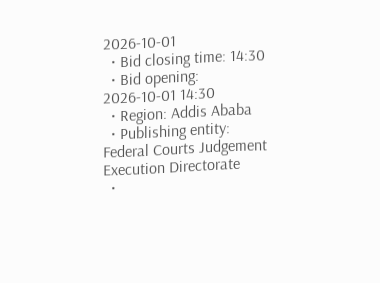2026-10-01
  • Bid closing time: 14:30
  • Bid opening: 2026-10-01 14:30
  • Region: Addis Ababa
  • Publishing entity: Federal Courts Judgement Execution Directorate
  •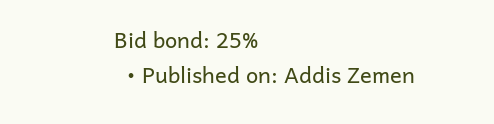Bid bond: 25%
  • Published on: Addis Zemen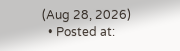(Aug 28, 2026)
  • Posted at: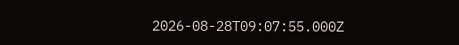2026-08-28T09:07:55.000Z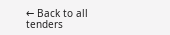← Back to all tenders